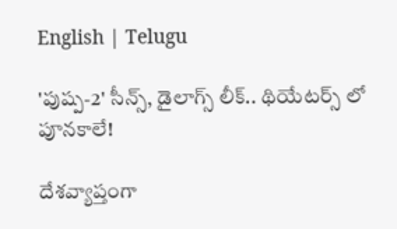English | Telugu

'పుష్ప-2' సీన్స్, డైలాగ్స్ లీక్.. థియేటర్స్ లో పూనకాలే!

దేశవ్యాప్తంగా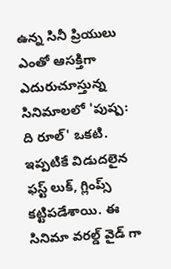ఉన్న సినీ ప్రియులు ఎంతో ఆసక్తిగా ఎదురుచూస్తున్న సినిమాలలో 'పుష్ప: ది రూల్' ఒకటి. ఇప్పటికే విడుదలైన ఫస్ట్ లుక్, గ్లింప్స్ కట్టిపడేశాయి. ఈ సినిమా వరల్డ్ వైడ్ గా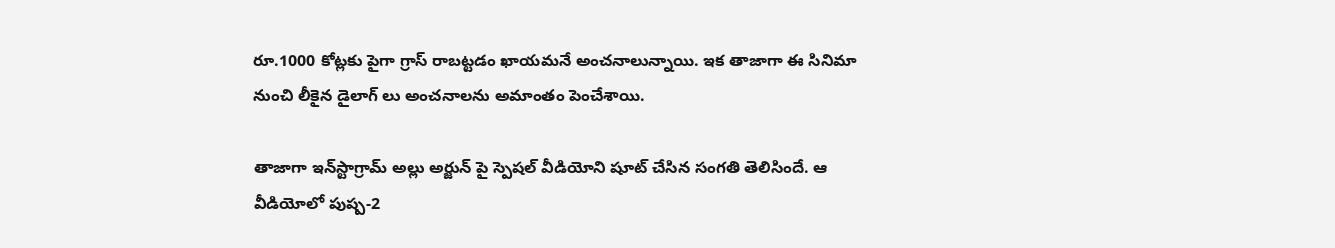రూ.1000 కోట్లకు పైగా గ్రాస్ రాబట్టడం ఖాయమనే అంచనాలున్నాయి. ఇక తాజాగా ఈ సినిమా నుంచి లీకైన డైలాగ్ లు అంచనాలను అమాంతం పెంచేశాయి.

తాజాగా ఇన్‌స్టాగ్రామ్‌ అల్లు అర్జున్ పై స్పెషల్ వీడియోని షూట్ చేసిన సంగతి తెలిసిందే. ఆ వీడియోలో పుష్ప-2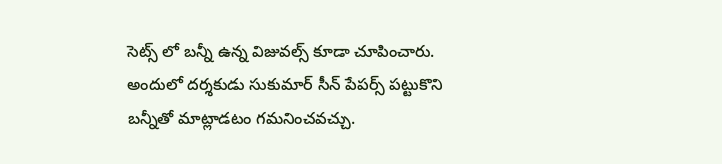సెట్స్ లో బన్నీ ఉన్న విజువల్స్ కూడా చూపించారు. అందులో దర్శకుడు సుకుమార్ సీన్ పేపర్స్ పట్టుకొని బన్నీతో మాట్లాడటం గమనించవచ్చు.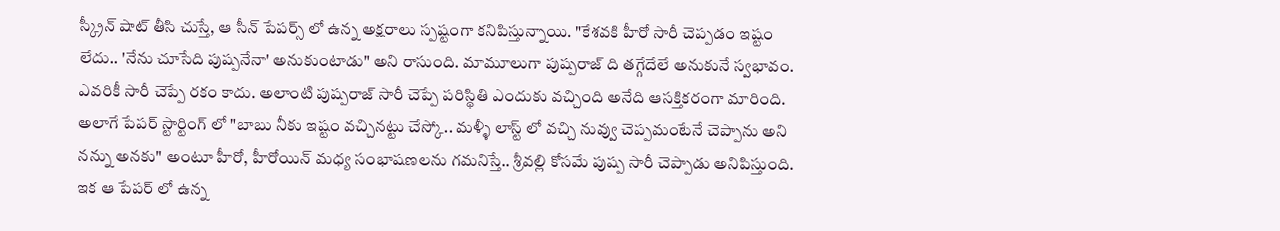స్క్రీన్ షాట్ తీసి చుస్తే, ఆ సీన్ పేపర్స్ లో ఉన్న అక్షరాలు స్పష్టంగా కనిపిస్తున్నాయి. "కేశవకి హీరో సారీ చెప్పడం ఇష్టం లేదు.. 'నేను చూసేది పుష్పనేనా' అనుకుంటాడు" అని రాసుంది. మామూలుగా పుష్పరాజ్ ది తగ్గేదేలే అనుకునే స్వభావం. ఎవరికీ సారీ చెప్పే రకం కాదు. అలాంటి పుష్పరాజ్ సారీ చెప్పే పరిస్థితి ఎందుకు వచ్చింది అనేది ఆసక్తికరంగా మారింది. అలాగే పేపర్ స్టార్టింగ్ లో "బాబు నీకు ఇష్టం వచ్చినట్టు చేస్కో.. మళ్ళీ లాస్ట్ లో వచ్చి నువ్వు చెప్పమంటేనే చెప్పాను అని నన్ను అనకు" అంటూ హీరో, హీరోయిన్ మధ్య సంభాషణలను గమనిస్తే.. శ్రీవల్లి కోసమే పుష్ప సారీ చెప్పాడు అనిపిస్తుంది. ఇక ఆ పేపర్ లో ఉన్న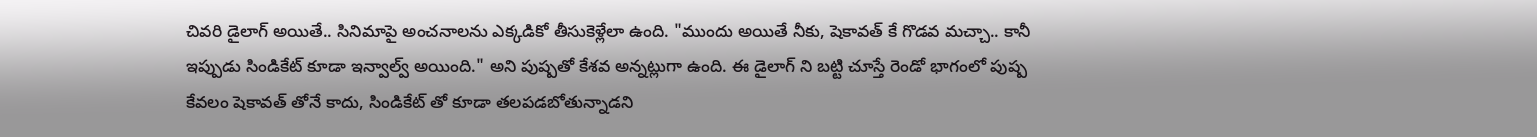చివరి డైలాగ్ అయితే.. సినిమాపై అంచనాలను ఎక్కడికో తీసుకెళ్లేలా ఉంది. "ముందు అయితే నీకు, షెకావత్ కే గొడవ మచ్చా.. కానీ ఇప్పుడు సిండికేట్ కూడా ఇన్వాల్వ్ అయింది." అని పుష్పతో కేశవ అన్నట్లుగా ఉంది. ఈ డైలాగ్ ని బట్టి చూస్తే రెండో భాగంలో పుష్ప కేవలం షెకావత్ తోనే కాదు, సిండికేట్ తో కూడా తలపడబోతున్నాడని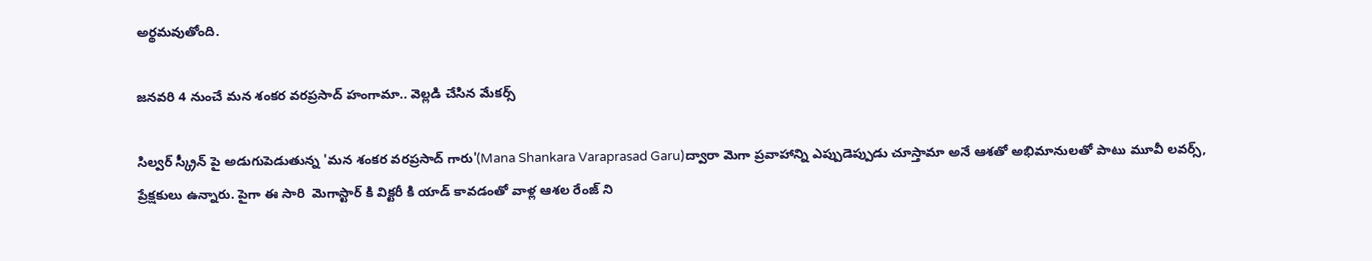అర్థమవుతోంది.

జనవరి 4 నుంచే మన శంకర వరప్రసాద్ హంగామా.. వెల్లడి చేసిన మేకర్స్

సిల్వర్ స్క్రీన్ పై అడుగుపెడుతున్న 'మన శంకర వరప్రసాద్ గారు'(Mana Shankara Varaprasad Garu)ద్వారా మెగా ప్రవాహాన్ని ఎప్పుడెప్పుడు చూస్తామా అనే ఆశతో అభిమానులతో పాటు మూవీ లవర్స్, ప్రేక్షకులు ఉన్నారు. పైగా ఈ సారి  మెగాస్టార్ కి విక్టరీ కి యాడ్ కావడంతో వాళ్ల ఆశల రేంజ్ ని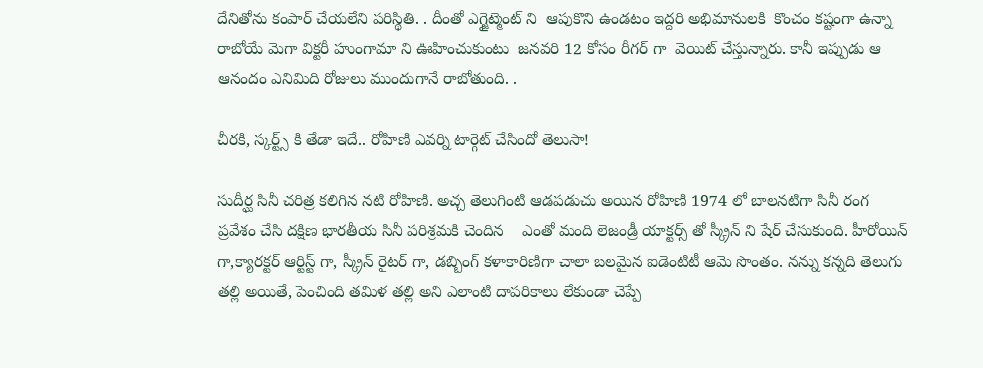దేనితోను కంపార్ చేయలేని పరిస్థితి. . దీంతో ఎగ్జైట్మెంట్ ని  ఆపుకొని ఉండటం ఇద్దరి అభిమానులకి  కొంచం కష్టంగా ఉన్నా రాబోయే మెగా విక్టరీ హుంగామా ని ఊహించుకుంటు  జనవరి 12 కోసం రీగర్ గా  వెయిట్ చేస్తున్నారు. కానీ ఇప్పుడు ఆ ఆనందం ఎనిమిది రోజులు ముందుగానే రాబోతుంది. .

చీరకి, స్కర్ట్స్ కి తేడా ఇదే.. రోహిణి ఎవర్ని టార్గెట్ చేసిందో తెలుసా!

సుదీర్ఘ సినీ చరిత్ర కలిగిన నటి రోహిణి. అచ్చ తెలుగింటి ఆడపడుచు అయిన రోహిణి 1974 లో బాలనటిగా సినీ రంగ ప్రవేశం చేసి దక్షిణ భారతీయ సినీ పరిశ్రమకి చెందిన    ఎంతో మంది లెజండ్రీ యాక్టర్స్ తో స్క్రీన్ ని షేర్ చేసుకుంది. హీరోయిన్ గా,క్యారక్టర్ ఆర్టిస్ట్ గా, స్క్రీన్ రైటర్ గా, డబ్బింగ్ కళాకారిణిగా చాలా బలమైన ఐడెంటిటీ ఆమె సొంతం. నన్ను కన్నది తెలుగు తల్లి అయితే, పెంచింది తమిళ తల్లి అని ఎలాంటి దాపరికాలు లేకుండా చెప్పే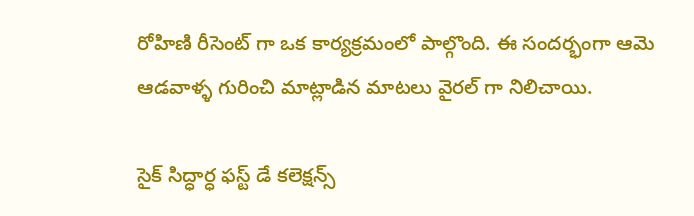రోహిణి రీసెంట్ గా ఒక కార్యక్రమంలో పాల్గొంది. ఈ సందర్భంగా ఆమె ఆడవాళ్ళ గురించి మాట్లాడిన మాటలు వైరల్ గా నిలిచాయి.

సైక్ సిద్ధార్ధ ఫస్ట్ డే కలెక్షన్స్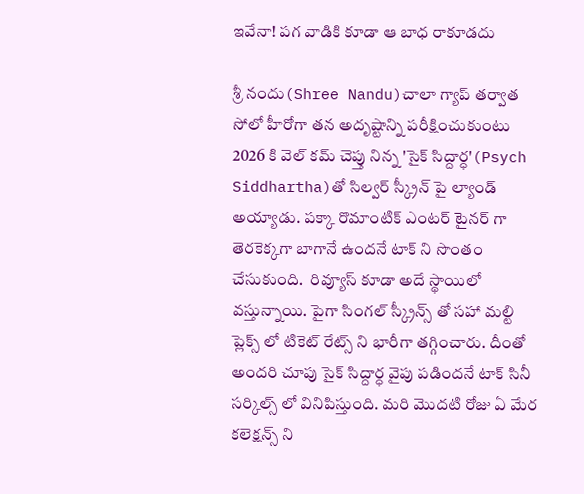ఇవేనా! పగ వాడికి కూడా ఆ బాధ రాకూడదు

శ్రీ నందు(Shree Nandu)చాలా గ్యాప్ తర్వాత సోలో హీరోగా తన అదృష్టాన్ని పరీక్షించుకుంటు 2026 కి వెల్ కమ్ చెప్తు నిన్న 'సైక్ సిద్దార్ధ'(Psych Siddhartha)తో సిల్వర్ స్క్రీన్ పై ల్యాండ్ అయ్యాడు. పక్కా రొమాంటిక్ ఎంటర్ టైనర్ గా తెరకెక్కగా బాగానే ఉందనే టాక్ ని సొంతం చేసుకుంది.  రివ్యూస్ కూడా అదే స్థాయిలో వస్తున్నాయి. పైగా సింగల్ స్క్రీన్స్ తో సహా మల్టి ప్లెక్స్ లో టికెట్ రేట్స్ ని భారీగా తగ్గించారు. దీంతో అందరి చూపు సైక్ సిద్దార్ధ వైపు పడిందనే టాక్ సినీ సర్కిల్స్ లో వినిపిస్తుంది. మరి మొదటి రోజు ఏ మేర కలెక్షన్స్ ని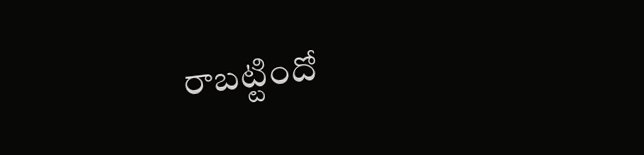రాబట్టిందో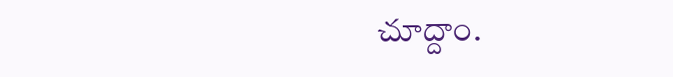చూద్దాం.